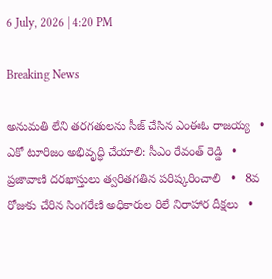6 July, 2026 | 4:20 PM

Breaking News

అనుమతి లేని తరగతులను సీజ్ చేసిన ఎంఈఓ రాజయ్య   •   ఎకో టూరిజం అభివృద్ధి చేయాలి: సీఎం రేవంత్ రెడ్డి   •   ప్రజావాణి దరఖాస్తులు త్వరితగతిన పరిష్కరించాలి   •   8వ రోజుకు చేరిన సింగరేణి అధికారుల రిలే నిరాహార దీక్షలు   •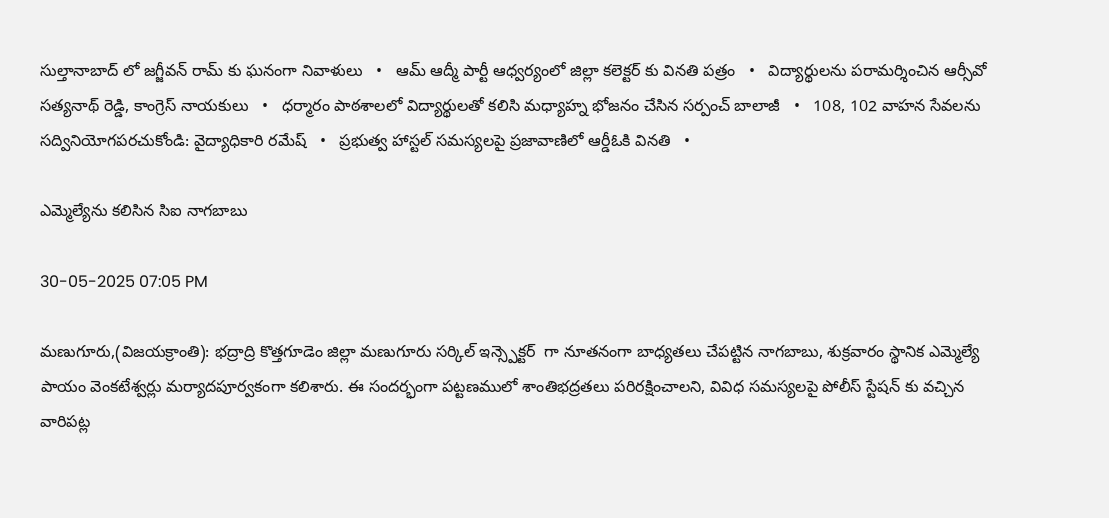సుల్తానాబాద్ లో జగ్జీవన్ రామ్ కు ఘనంగా నివాళులు   •   ఆమ్ ఆద్మీ పార్టీ ఆధ్వర్యంలో జిల్లా కలెక్టర్ కు వినతి పత్రం   •   విద్యార్థులను పరామర్శించిన ఆర్సీవో సత్యనాథ్ రెడ్డి, కాంగ్రెస్ నాయకులు   •   ధర్మారం పాఠశాలలో విద్యార్థులతో కలిసి మధ్యాహ్న భోజనం చేసిన సర్పంచ్ బాలాజీ   •   108, 102 వాహన సేవలను సద్వినియోగపరచుకోండి: వైద్యాధికారి రమేష్   •   ప్రభుత్వ హాస్టల్ సమస్యలపై ప్రజావాణిలో ఆర్డీఓకి వినతి   •

ఎమ్మెల్యేను కలిసిన సిఐ నాగబాబు

30-05-2025 07:05 PM

మణుగూరు,(విజయక్రాంతి): భద్రాద్రి కొత్తగూడెం జిల్లా మణుగూరు సర్కిల్ ఇన్స్పెక్టర్  గా నూతనంగా బాధ్యతలు చేపట్టిన నాగబాబు, శుక్రవారం స్థానిక ఎమ్మెల్యే పాయం వెంకటేశ్వర్లు మర్యాదపూర్వకంగా కలిశారు. ఈ సందర్భంగా పట్టణములో శాంతిభద్రతలు పరిరక్షించాలని, వివిధ సమస్యలపై పోలీస్ స్టేషన్ కు వచ్చిన వారిపట్ల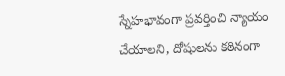స్నేహభావంగా ప్రవర్తించి న్యాయం చేయాలని, దోషులను కఠినంగా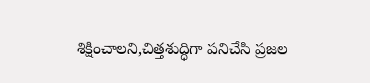శిక్షించాలని,చిత్తశుద్ధిగా పనిచేసి ప్రజల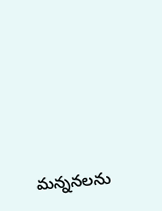మన్ననలను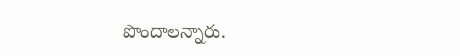పొందాలన్నారు.